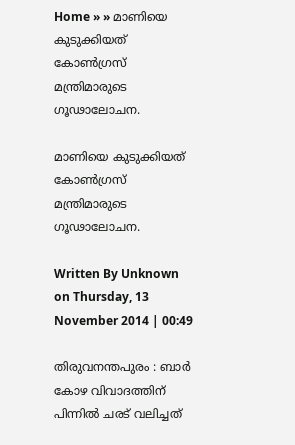Home » » മാണിയെ കുടുക്കിയത്‌ കോണ്‍ഗ്രസ്‌ മന്ത്രിമാരുടെ ഗൂഢാലോചന.

മാണിയെ കുടുക്കിയത്‌ കോണ്‍ഗ്രസ്‌ മന്ത്രിമാരുടെ ഗൂഢാലോചന.

Written By Unknown on Thursday, 13 November 2014 | 00:49

തിരുവനന്തപുരം : ബാര്‍ കോഴ വിവാദത്തിന്‌ പിന്നില്‍ ചരട്‌ വലിച്ചത്‌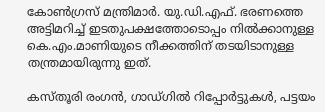കോണ്‍ഗ്രസ്‌ മന്ത്രിമാര്‍. യു.ഡി.എഫ്‌. ഭരണത്തെ അട്ടിമറിച്ച്‌ ഇടതുപക്ഷത്തോടൊപ്പം നില്‍ക്കാനുള്ള കെ.എം.മാണിയുടെ നീക്കത്തിന്‌ തടയിടാനുള്ള തന്ത്രമായിരുന്നു ഇത്‌.

കസ്‌തൂരി രംഗന്‍, ഗാഡ്‌ഗില്‍ റിപ്പോര്‍ട്ടുകള്‍, പട്ടയം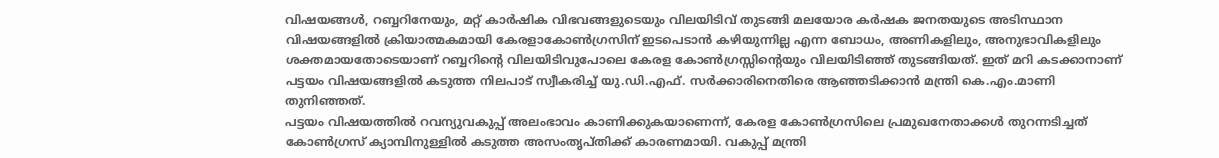വിഷയങ്ങള്‍, റബ്ബറിനേയും, മറ്റ്‌ കാര്‍ഷിക വിഭവങ്ങളുടെയും വിലയിടിവ്‌ തുടങ്ങി മലയോര കര്‍ഷക ജനതയുടെ അടിസ്ഥാന വിഷയങ്ങളില്‍ ക്രിയാത്മകമായി കേരളാകോണ്‍ഗ്രസിന്‌ ഇടപെടാന്‍ കഴിയുന്നില്ല എന്ന ബോധം, അണികളിലും, അനുഭാവികളിലും ശക്തമായതോടെയാണ്‌ റബ്ബറിന്റെ വിലയിടിവുപോലെ കേരള കോണ്‍ഗ്രസ്സിന്റെയും വിലയിടിഞ്ഞ്‌ തുടങ്ങിയത്‌. ഇത്‌ മറി കടക്കാനാണ്‌ പട്ടയം വിഷയങ്ങളില്‍ കടുത്ത നിലപാട്‌ സ്വീകരിച്ച്‌ യു.ഡി.എഫ്‌. സര്‍ക്കാരിനെതിരെ ആഞ്ഞടിക്കാന്‍ മന്ത്രി കെ.എം.മാണി തുനിഞ്ഞത്‌.
പട്ടയം വിഷയത്തില്‍ റവന്യുവകുപ്പ്‌ അലംഭാവം കാണിക്കുകയാണെന്ന്‌, കേരള കോണ്‍ഗ്രസിലെ പ്രമുഖനേതാക്കള്‍ തുറന്നടിച്ചത്‌ കോണ്‍ഗ്രസ്‌ ക്യാമ്പിനുള്ളില്‍ കടുത്ത അസംതൃപ്‌തിക്ക്‌ കാരണമായി. വകുപ്പ്‌ മന്ത്രി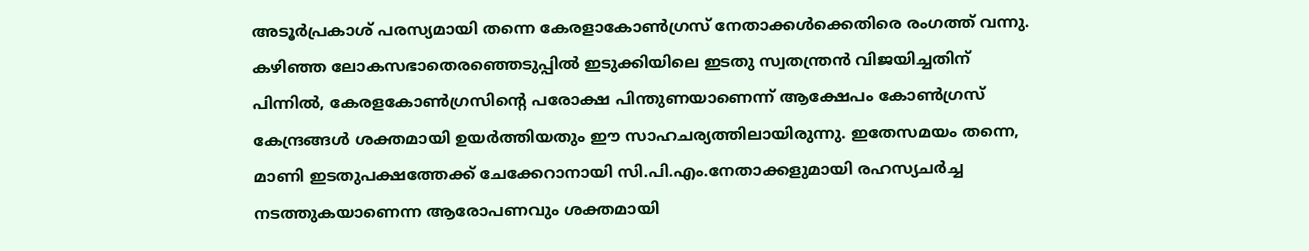അടൂര്‍പ്രകാശ്‌ പരസ്യമായി തന്നെ കേരളാകോണ്‍ഗ്രസ്‌ നേതാക്കള്‍ക്കെതിരെ രംഗത്ത്‌ വന്നു.
കഴിഞ്ഞ ലോകസഭാതെരഞ്ഞെടുപ്പില്‍ ഇടുക്കിയിലെ ഇടതു സ്വതന്ത്രന്‍ വിജയിച്ചതിന്‌ പിന്നില്‍, കേരളകോണ്‍ഗ്രസിന്റെ പരോക്ഷ പിന്തുണയാണെന്ന്‌ ആക്ഷേപം കോണ്‍ഗ്രസ്‌ കേന്ദ്രങ്ങള്‍ ശക്തമായി ഉയര്‍ത്തിയതും ഈ സാഹചര്യത്തിലായിരുന്നു. ഇതേസമയം തന്നെ, മാണി ഇടതുപക്ഷത്തേക്ക്‌ ചേക്കേറാനായി സി.പി.എം.നേതാക്കളുമായി രഹസ്യചര്‍ച്ച നടത്തുകയാണെന്ന ആരോപണവും ശക്തമായി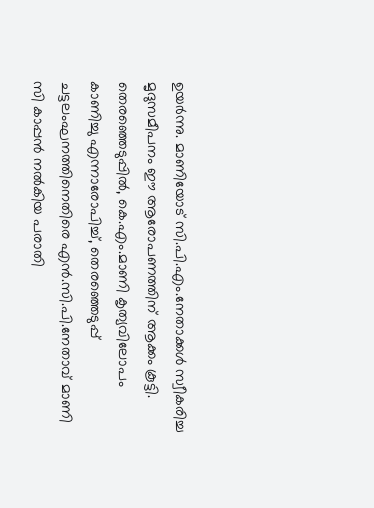ഉയര്‍ന്നു. മാണിയോട്‌ സി.പി.എം.നേതാക്കള്‍ സ്വീകരിച്ച മൃദുസമീപനം ഈ ആരോപണത്തിന്‌ ആക്കം കൂട്ടി.
തെരഞ്ഞെടുപ്പില്‍, കെ.എം.മാണി കൃത്യവിലോപം കാണിച്ചു എന്നാരോപിച്ച്‌, തെരഞ്ഞെടുപ്പ്‌ ചട്ടലംഘനത്തിനെതിരെ എന്‍.സി.പി.നേതാവ്‌ മാണി സി കാപ്പന്‍ നല്‍കിയ പരാതി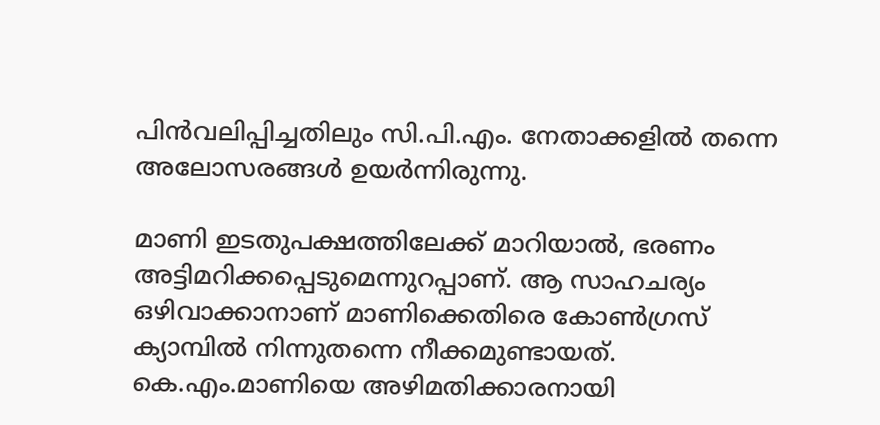പിന്‍വലിപ്പിച്ചതിലും സി.പി.എം. നേതാക്കളില്‍ തന്നെ അലോസരങ്ങള്‍ ഉയര്‍ന്നിരുന്നു.

മാണി ഇടതുപക്ഷത്തിലേക്ക്‌ മാറിയാല്‍, ഭരണം അട്ടിമറിക്കപ്പെടുമെന്നുറപ്പാണ്‌. ആ സാഹചര്യം ഒഴിവാക്കാനാണ്‌ മാണിക്കെതിരെ കോണ്‍ഗ്രസ്‌ ക്യാമ്പില്‍ നിന്നുതന്നെ നീക്കമുണ്ടായത്‌. കെ.എം.മാണിയെ അഴിമതിക്കാരനായി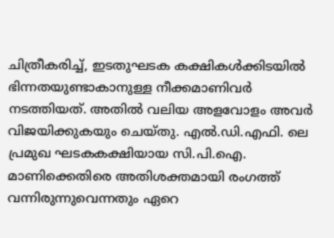ചിത്രീകരിച്ച്‌, ഇടതുഘടക കക്ഷികള്‍ക്കിടയില്‍ ഭിന്നതയുണ്ടാകാനുള്ള നീക്കമാണിവര്‍ നടത്തിയത്‌. അതില്‍ വലിയ അളവോളം അവര്‍ വിജയിക്കുകയും ചെയ്‌തു. എല്‍.ഡി.എഫി. ലെ പ്രമുഖ ഘടകകക്ഷിയായ സി.പി.ഐ. മാണിക്കെതിരെ അതിശക്തമായി രംഗത്ത്‌ വന്നിരുന്നുവെന്നതും ഏറെ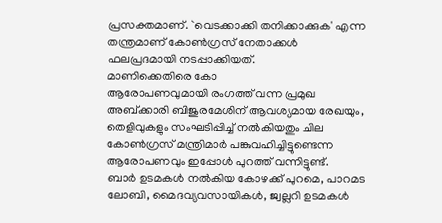പ്രസക്തമാണ്‌. `വെടക്കാക്കി തനിക്കാക്കുക' എന്ന തന്ത്രമാണ്‌ കോണ്‍ഗ്രസ്‌ നേതാക്കള്‍ ഫലപ്രദമായി നടപ്പാക്കിയത്‌.
മാണിക്കെതിരെ കോ
ആരോപണവുമായി രംഗത്ത്‌ വന്ന പ്രമുഖ അബ്‌ക്കാരി ബിജുരമേശിന്‌ ആവശ്യമായ രേഖയും, തെളിവുകളും സംഘടിപ്പിച്ച്‌ നല്‍കിയതും ചില കോണ്‍ഗ്രസ്‌ മന്ത്രിമാര്‍ പങ്കുവഹിച്ചിട്ടുണ്ടെന്ന ആരോപണവും ഇപ്പോള്‍ പുറത്ത്‌ വന്നിട്ടുണ്ട്‌.
ബാര്‍ ഉടമകള്‍ നല്‍കിയ കോഴക്ക്‌ പുറമെ, പാറമട ലോബി, മൈദവ്യവസായികള്‍, ജ്വല്ലറി ഉടമകള്‍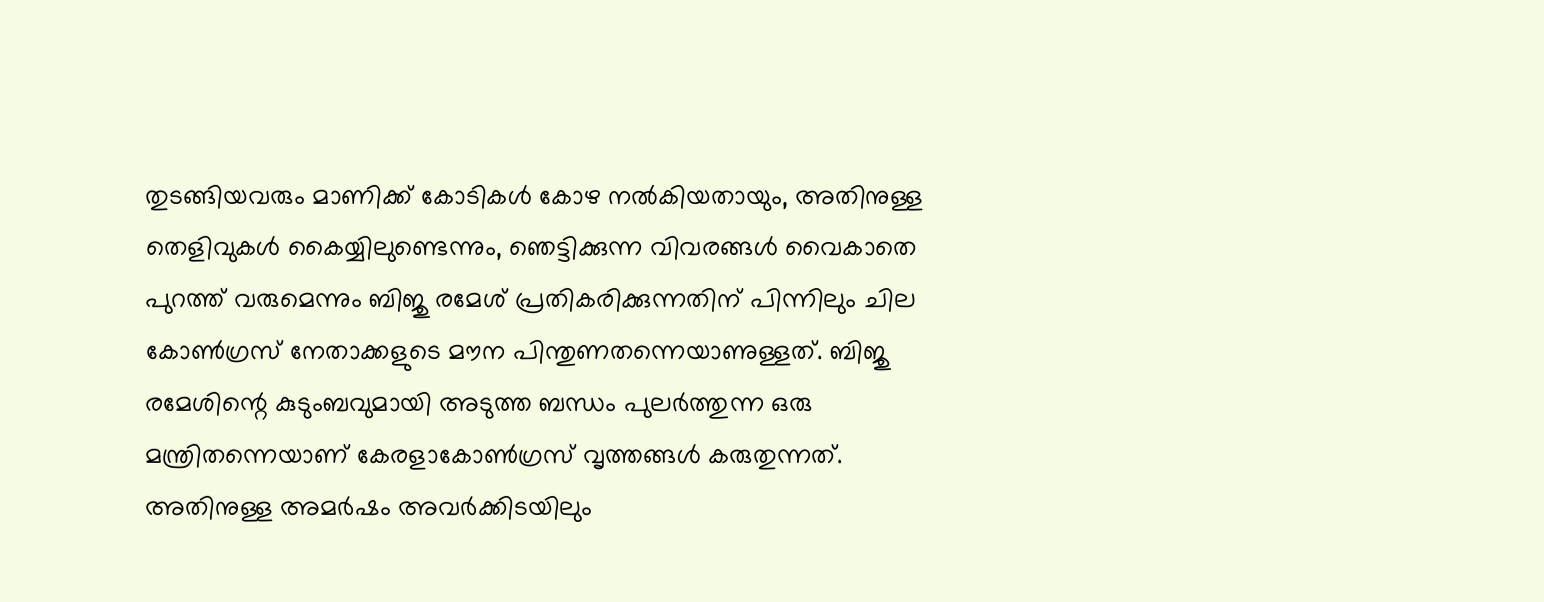തുടങ്ങിയവരും മാണിക്ക്‌ കോടികള്‍ കോഴ നല്‍കിയതായും, അതിനുള്ള തെളിവുകള്‍ കൈയ്യിലുണ്ടെന്നും, ഞെട്ടിക്കുന്ന വിവരങ്ങള്‍ വൈകാതെ പുറത്ത്‌ വരുമെന്നും ബിജു രമേശ്‌ പ്രതികരിക്കുന്നതിന്‌ പിന്നിലും ചില കോണ്‍ഗ്രസ്‌ നേതാക്കളുടെ മൗന പിന്തുണതന്നെയാണുള്ളത്‌. ബിജു രമേശിന്റെ കുടുംബവുമായി അടുത്ത ബന്ധം പുലര്‍ത്തുന്ന ഒരു മന്ത്രിതന്നെയാണ്‌ കേരളാകോണ്‍ഗ്രസ്‌ വൃത്തങ്ങള്‍ കരുതുന്നത്‌. അതിനുള്ള അമര്‍ഷം അവര്‍ക്കിടയിലും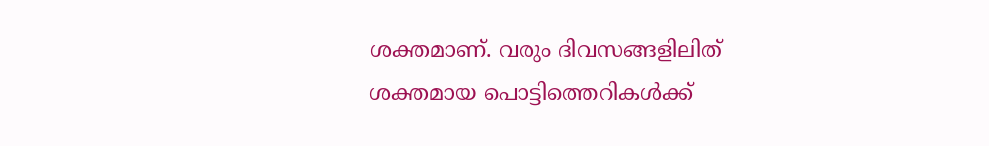ശക്തമാണ്‌. വരും ദിവസങ്ങളിലിത്‌ ശക്തമായ പൊട്ടിത്തെറികള്‍ക്ക്‌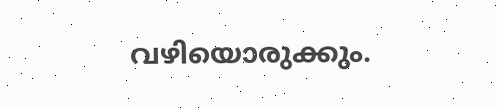വഴിയൊരുക്കും.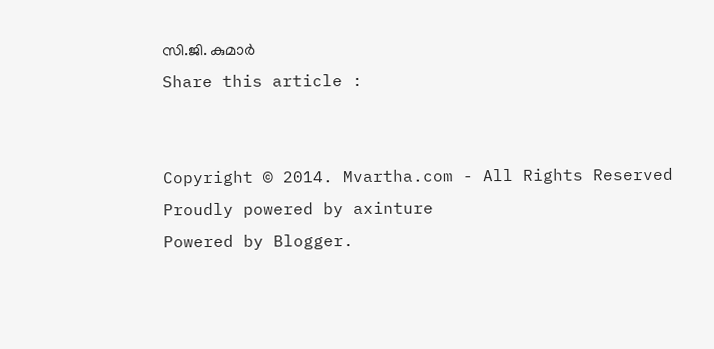സി.ജി. കുമാര്‍
Share this article :


Copyright © 2014. Mvartha.com - All Rights Reserved
Proudly powered by axinture
Powered by Blogger.